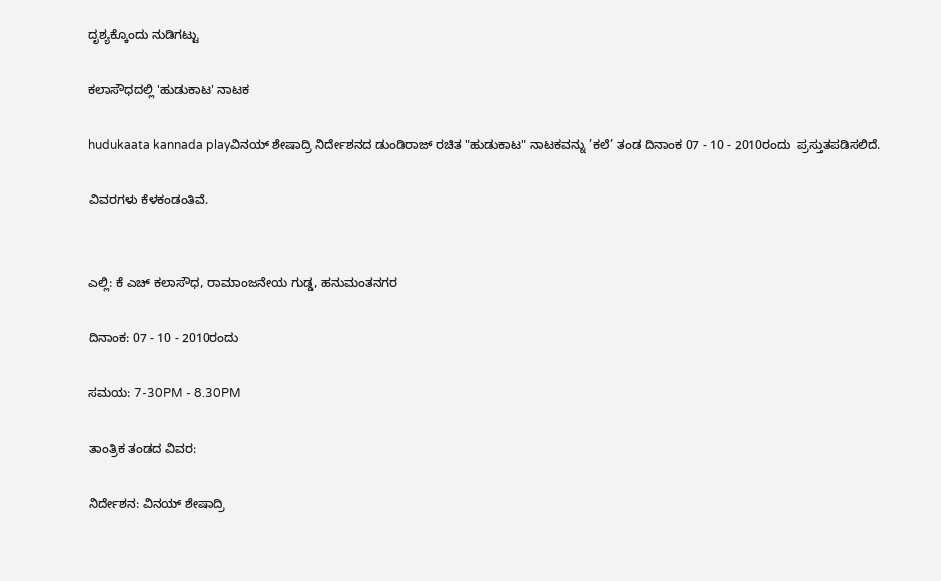ದೃಶ್ಯಕ್ಕೊಂದು ನುಡಿಗಟ್ಟು

ಕಲಾಸೌಧದಲ್ಲಿ 'ಹುಡುಕಾಟ' ನಾಟಕ

hudukaata kannada playವಿನಯ್ ಶೇಷಾದ್ರಿ ನಿರ್ದೇಶನದ ಡುಂಡಿರಾಜ್ ರಚಿತ "ಹುಡುಕಾಟ" ನಾಟಕವನ್ನು ’ಕಲೆ’ ತಂಡ ದಿನಾಂಕ 07 - 10 - 2010ರಂದು  ಪ್ರಸ್ತುತಪಡಿಸಲಿದೆ.

ವಿವರಗಳು ಕೆಳಕಂಡಂತಿವೆ.


ಎಲ್ಲಿ: ಕೆ ಎಚ್ ಕಲಾಸೌಧ, ರಾಮಾಂಜನೇಯ ಗುಡ್ಡ, ಹನುಮಂತನಗರ

ದಿನಾಂಕ: 07 - 10 - 2010ರಂದು

ಸಮಯ: 7-30PM - 8.30PM

ತಾಂತ್ರಿಕ ತಂಡದ ವಿವರ:

ನಿರ್ದೇಶನ: ವಿನಯ್ ಶೇಷಾದ್ರಿ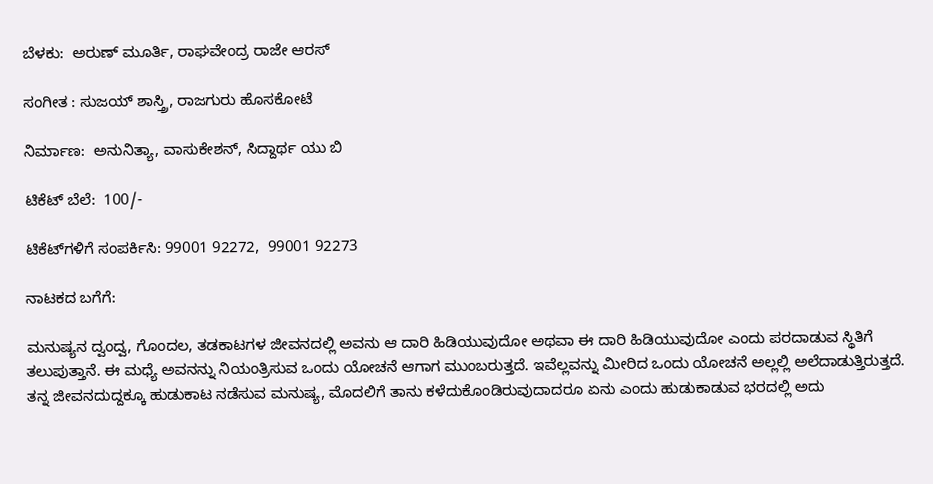ಬೆಳಕು:  ಅರುಣ್ ಮೂರ್ತಿ, ರಾಘವೇಂದ್ರ ರಾಜೇ ಆರಸ್

ಸಂಗೀತ : ಸುಜಯ್ ಶಾಸ್ತ್ರಿ, ರಾಜಗುರು ಹೊಸಕೋಟೆ

ನಿರ್ಮಾಣ:  ಅನುನಿತ್ಯಾ, ವಾಸುಕೇಶನ್, ಸಿದ್ದಾರ್ಥ ಯು ಬಿ

ಟಿಕೆಟ್ ಬೆಲೆ:  100/-

ಟಿಕೆಟ್‍ಗಳಿಗೆ ಸಂಪರ್ಕಿಸಿ: 99001 92272,  99001 92273

ನಾಟಕದ ಬಗೆಗೆ:

ಮನುಷ್ಯನ ದ್ವಂದ್ವ, ಗೊಂದಲ, ತಡಕಾಟಗಳ ಜೀವನದಲ್ಲಿ ಅವನು ಆ ದಾರಿ ಹಿಡಿಯುವುದೋ ಅಥವಾ ಈ ದಾರಿ ಹಿಡಿಯುವುದೋ ಎಂದು ಪರದಾಡುವ ಸ್ಥಿತಿಗೆ ತಲುಪುತ್ತಾನೆ. ಈ ಮಧ್ಯೆ ಅವನನ್ನು ನಿಯಂತ್ರಿಸುವ ಒಂದು ಯೋಚನೆ ಆಗಾಗ ಮುಂಬರುತ್ತದೆ. ಇವೆಲ್ಲವನ್ನು ಮೀರಿದ ಒಂದು ಯೋಚನೆ ಅಲ್ಲಲ್ಲಿ ಅಲೆದಾಡುತ್ತಿರುತ್ತದೆ.  ತನ್ನ ಜೀವನದುದ್ದಕ್ಕೂ ಹುಡುಕಾಟ ನಡೆಸುವ ಮನುಷ್ಯ, ಮೊದಲಿಗೆ ತಾನು ಕಳೆದುಕೊಂಡಿರುವುದಾದರೂ ಏನು ಎಂದು ಹುಡುಕಾಡುವ ಭರದಲ್ಲಿ ಅದು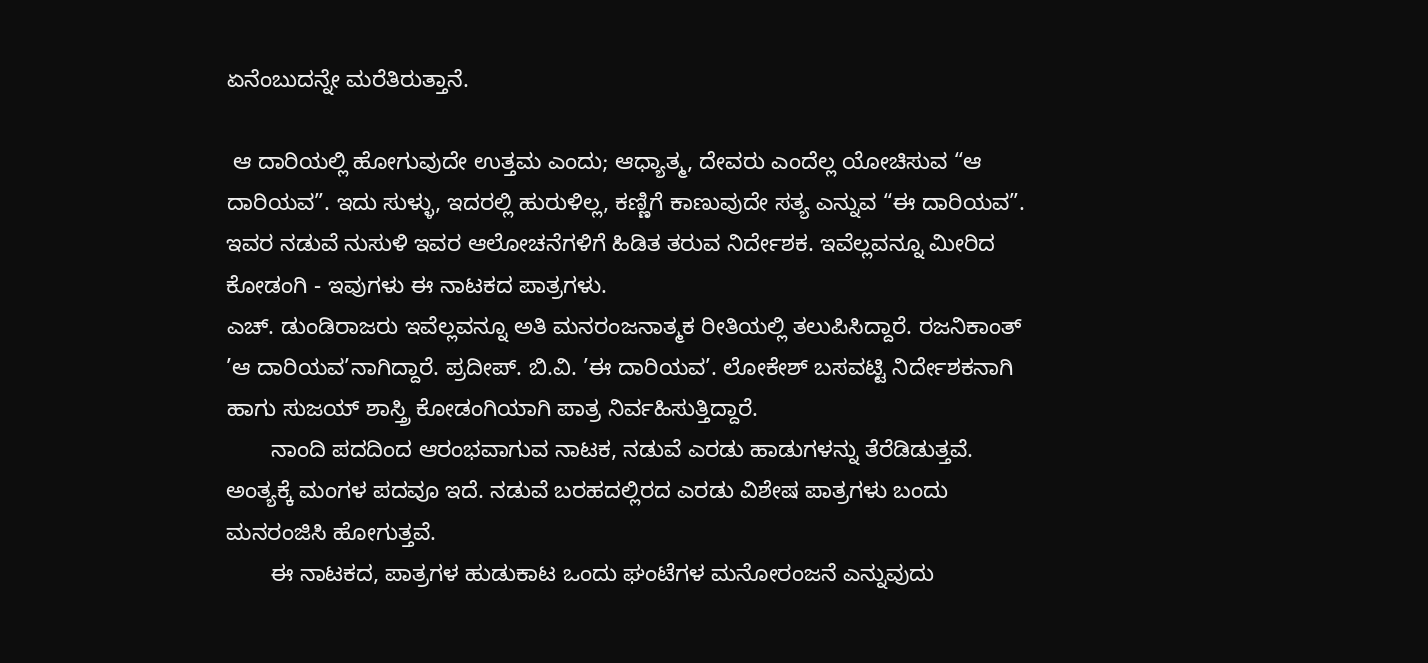ಏನೆಂಬುದನ್ನೇ ಮರೆತಿರುತ್ತಾನೆ.

 ಆ ದಾರಿಯಲ್ಲಿ ಹೋಗುವುದೇ ಉತ್ತಮ ಎಂದು; ಆಧ್ಯಾತ್ಮ, ದೇವರು ಎಂದೆಲ್ಲ ಯೋಚಿಸುವ “ಆ ದಾರಿಯವ”. ಇದು ಸುಳ್ಳು, ಇದರಲ್ಲಿ ಹುರುಳಿಲ್ಲ, ಕಣ್ಣಿಗೆ ಕಾಣುವುದೇ ಸತ್ಯ ಎನ್ನುವ “ಈ ದಾರಿಯವ”. ಇವರ ನಡುವೆ ನುಸುಳಿ ಇವರ ಆಲೋಚನೆಗಳಿಗೆ ಹಿಡಿತ ತರುವ ನಿರ್ದೇಶಕ. ಇವೆಲ್ಲವನ್ನೂ ಮೀರಿದ ಕೋಡಂಗಿ - ಇವುಗಳು ಈ ನಾಟಕದ ಪಾತ್ರಗಳು.
ಎಚ್. ಡುಂಡಿರಾಜರು ಇವೆಲ್ಲವನ್ನೂ ಅತಿ ಮನರಂಜನಾತ್ಮಕ ರೀತಿಯಲ್ಲಿ ತಲುಪಿಸಿದ್ದಾರೆ. ರಜನಿಕಾಂತ್ ’ಆ ದಾರಿಯವ’ನಾಗಿದ್ದಾರೆ. ಪ್ರದೀಪ್. ಬಿ.ವಿ. ’ಈ ದಾರಿಯವ’. ಲೋಕೇಶ್ ಬಸವಟ್ಟಿ ನಿರ್ದೇಶಕನಾಗಿ ಹಾಗು ಸುಜಯ್ ಶಾಸ್ತ್ರಿ ಕೋಡಂಗಿಯಾಗಿ ಪಾತ್ರ ನಿರ್ವಹಿಸುತ್ತಿದ್ದಾರೆ.
       ನಾಂದಿ ಪದದಿಂದ ಆರಂಭವಾಗುವ ನಾಟಕ, ನಡುವೆ ಎರಡು ಹಾಡುಗಳನ್ನು ತೆರೆಡಿಡುತ್ತವೆ. ಅಂತ್ಯಕ್ಕೆ ಮಂಗಳ ಪದವೂ ಇದೆ. ನಡುವೆ ಬರಹದಲ್ಲಿರದ ಎರಡು ವಿಶೇಷ ಪಾತ್ರಗಳು ಬಂದು ಮನರಂಜಿಸಿ ಹೋಗುತ್ತವೆ.
       ಈ ನಾಟಕದ, ಪಾತ್ರಗಳ ಹುಡುಕಾಟ ಒಂದು ಘಂಟೆಗಳ ಮನೋರಂಜನೆ ಎನ್ನುವುದು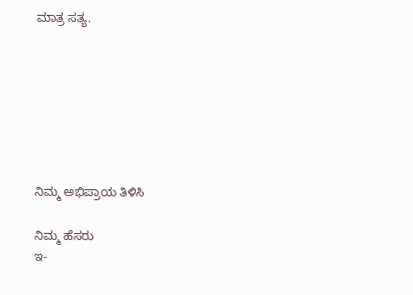ಮಾತ್ರ ಸತ್ಯ.







ನಿಮ್ಮ ಅಭಿಪ್ರಾಯ ತಿಳಿಸಿ

ನಿಮ್ಮ ಹೆಸರು
ಇ-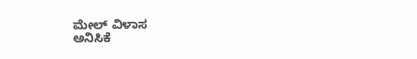ಮೇಲ್ ವಿಳಾಸ
ಅನಿಸಿಕೆ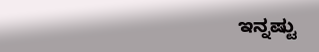ಇನ್ನಷ್ಟು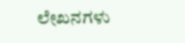ಲೇಖನಗಳು